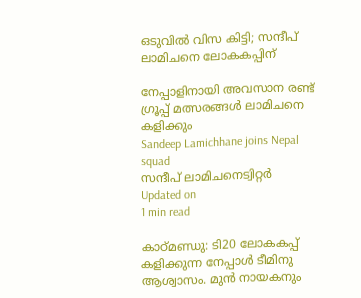ഒടുവില്‍ വിസ കിട്ടി; സന്ദീപ് ലാമിചനെ ലോകകപ്പിന്

നേപ്പാളിനായി അവസാന രണ്ട് ഗ്രൂപ്പ് മത്സരങ്ങള്‍ ലാമിചനെ കളിക്കും
Sandeep Lamichhane joins Nepal squad
സന്ദീപ് ലാമിചനെട്വിറ്റര്‍
Updated on
1 min read

കാഠ്മണ്ഡു: ടി20 ലോകകപ്പ് കളിക്കുന്ന നേപ്പാള്‍ ടീമിനു ആശ്വാസം. മുന്‍ നായകനും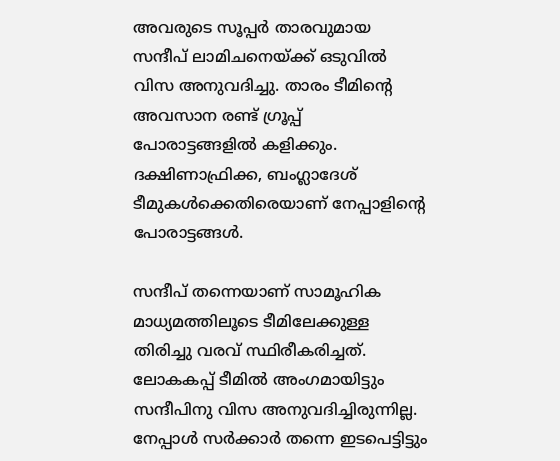അവരുടെ സൂപ്പര്‍ താരവുമായ സന്ദീപ് ലാമിചനെയ്ക്ക് ഒടുവില്‍ വിസ അനുവദിച്ചു. താരം ടീമിന്റെ അവസാന രണ്ട് ഗ്രൂപ്പ് പോരാട്ടങ്ങളില്‍ കളിക്കും. ദക്ഷിണാഫ്രിക്ക, ബംഗ്ലാദേശ് ടീമുകള്‍ക്കെതിരെയാണ് നേപ്പാളിന്റെ പോരാട്ടങ്ങള്‍.

സന്ദീപ് തന്നെയാണ് സാമൂഹിക മാധ്യമത്തിലൂടെ ടീമിലേക്കുള്ള തിരിച്ചു വരവ് സ്ഥിരീകരിച്ചത്. ലോകകപ്പ് ടീമില്‍ അംഗമായിട്ടും സന്ദീപിനു വിസ അനുവദിച്ചിരുന്നില്ല. നേപ്പാള്‍ സര്‍ക്കാര്‍ തന്നെ ഇടപെട്ടിട്ടും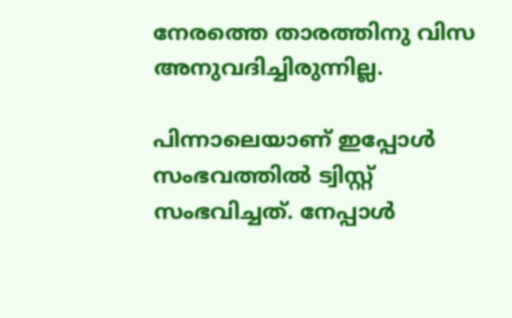നേരത്തെ താരത്തിനു വിസ അനുവദിച്ചിരുന്നില്ല.

പിന്നാലെയാണ് ഇപ്പോള്‍ സംഭവത്തില്‍ ട്വിസ്റ്റ് സംഭവിച്ചത്. നേപ്പാള്‍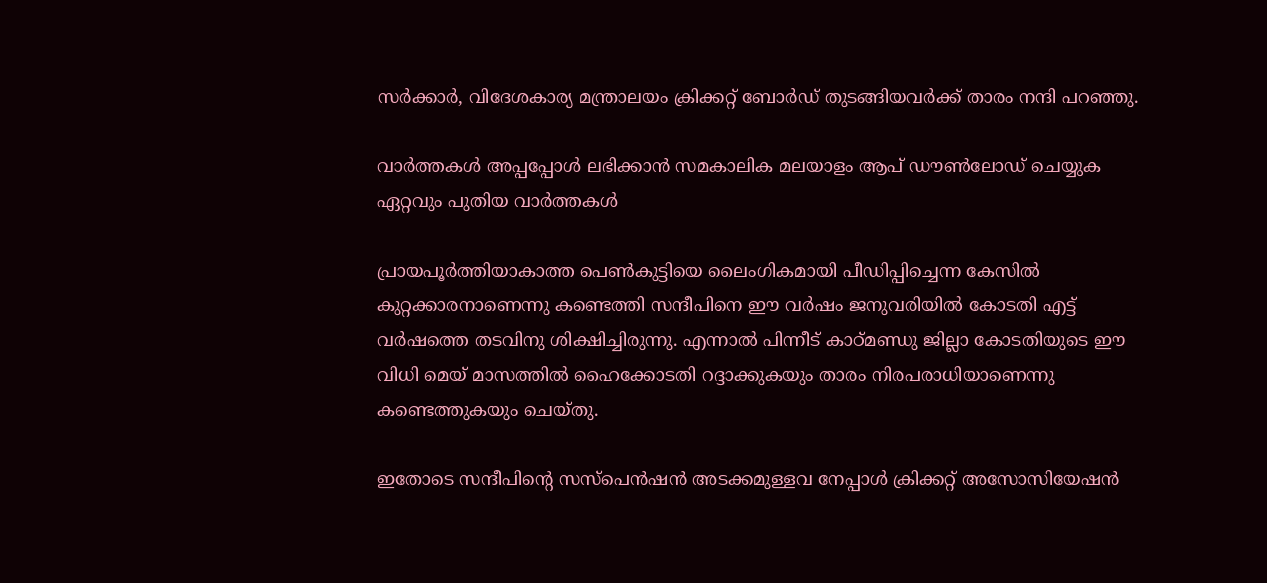സര്‍ക്കാര്‍, വിദേശകാര്യ മന്ത്രാലയം ക്രിക്കറ്റ് ബോര്‍ഡ് തുടങ്ങിയവര്‍ക്ക് താരം നന്ദി പറഞ്ഞു.

വാര്‍ത്തകള്‍ അപ്പപ്പോള്‍ ലഭിക്കാന്‍ സമകാലിക മലയാളം ആപ് ഡൗണ്‍ലോഡ് ചെയ്യുക ഏറ്റവും പുതിയ വാര്‍ത്തകള്‍

പ്രായപൂര്‍ത്തിയാകാത്ത പെണ്‍കുട്ടിയെ ലൈംഗികമായി പീഡിപ്പിച്ചെന്ന കേസില്‍ കുറ്റക്കാരനാണെന്നു കണ്ടെത്തി സന്ദീപിനെ ഈ വര്‍ഷം ജനുവരിയില്‍ കോടതി എട്ട് വര്‍ഷത്തെ തടവിനു ശിക്ഷിച്ചിരുന്നു. എന്നാല്‍ പിന്നീട് കാഠ്മണ്ഡു ജില്ലാ കോടതിയുടെ ഈ വിധി മെയ് മാസത്തില്‍ ഹൈക്കോടതി റദ്ദാക്കുകയും താരം നിരപരാധിയാണെന്നു കണ്ടെത്തുകയും ചെയ്തു.

ഇതോടെ സന്ദീപിന്റെ സസ്പെന്‍ഷന്‍ അടക്കമുള്ളവ നേപ്പാള്‍ ക്രിക്കറ്റ് അസോസിയേഷന്‍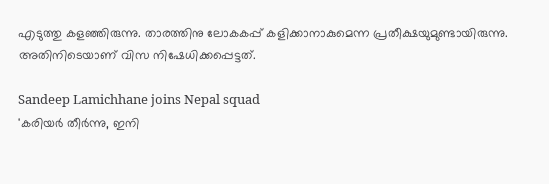എടുത്തു കളഞ്ഞിരുന്നു. താരത്തിനു ലോകകപ്പ് കളിക്കാനാകുമെന്ന പ്രതീക്ഷയുമുണ്ടായിരുന്നു. അതിനിടെയാണ് വിസ നിഷേധിക്കപ്പെട്ടത്.

Sandeep Lamichhane joins Nepal squad
'കരിയര്‍ തീര്‍ന്നു, ഇനി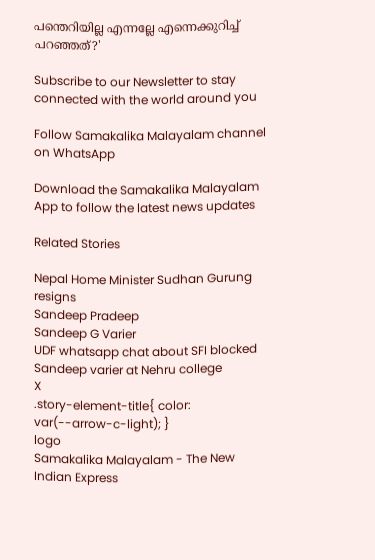പന്തെറിയില്ല എന്നല്ലേ എന്നെക്കുറിച്ച് പറഞ്ഞത്?'

Subscribe to our Newsletter to stay connected with the world around you

Follow Samakalika Malayalam channel on WhatsApp

Download the Samakalika Malayalam App to follow the latest news updates

Related Stories

Nepal Home Minister Sudhan Gurung resigns
Sandeep Pradeep
Sandeep G Varier
UDF whatsapp chat about SFI blocked Sandeep varier at Nehru college
X
.story-element-title{ color: var(--arrow-c-light); }
logo
Samakalika Malayalam - The New Indian Express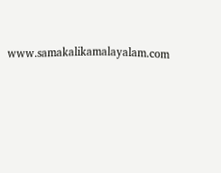www.samakalikamalayalam.com